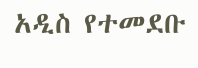አዲስ የተመደቡ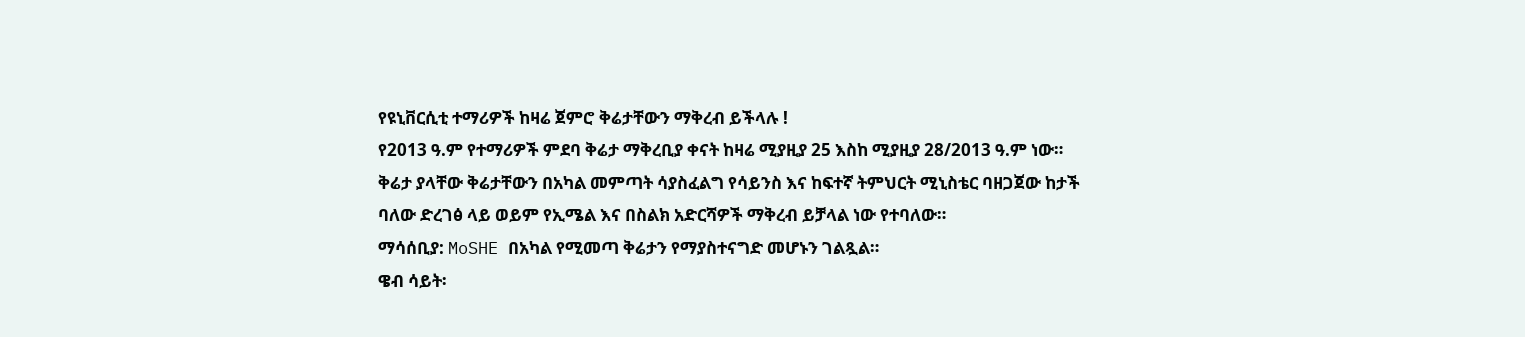የዩኒቨርሲቲ ተማሪዎች ከዛሬ ጀምሮ ቅሬታቸውን ማቅረብ ይችላሉ !
የ2013 ዓ.ም የተማሪዎች ምደባ ቅሬታ ማቅረቢያ ቀናት ከዛሬ ሚያዚያ 25 እስከ ሚያዚያ 28/2013 ዓ.ም ነው።
ቅሬታ ያላቸው ቅሬታቸውን በአካል መምጣት ሳያስፈልግ የሳይንስ እና ከፍተኛ ትምህርት ሚኒስቴር ባዘጋጀው ከታች ባለው ድረገፅ ላይ ወይም የኢሜል እና በስልክ አድርሻዎች ማቅረብ ይቻላል ነው የተባለው።
ማሳሰቢያ: MoSHE በአካል የሚመጣ ቅሬታን የማያስተናግድ መሆኑን ገልጿል።
ዌብ ሳይት፡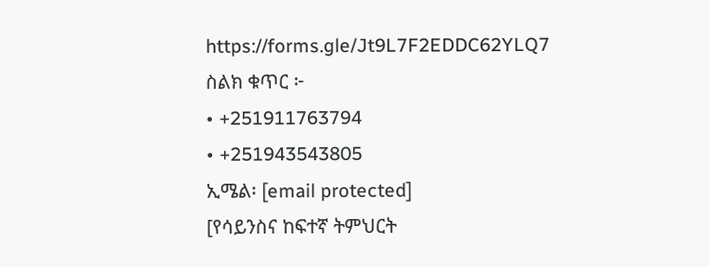https://forms.gle/Jt9L7F2EDDC62YLQ7
ስልክ ቁጥር ፦
• +251911763794
• +251943543805
ኢሜል፡ [email protected]
[የሳይንስና ከፍተኛ ትምህርት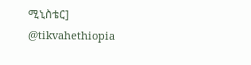ሚኒስቴር]
@tikvahethiopia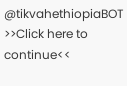@tikvahethiopiaBOT
>>Click here to continue<<